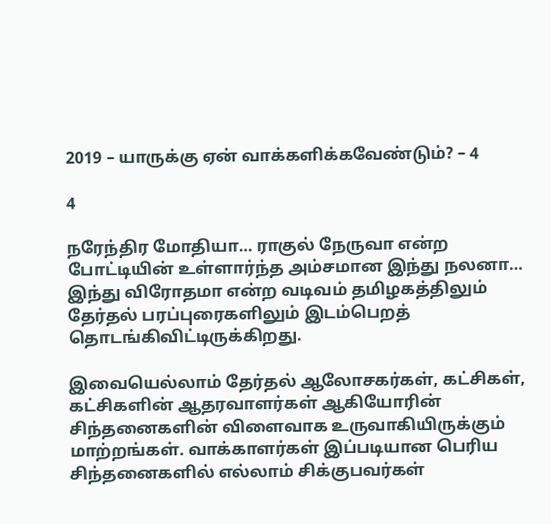2019 – யாருக்கு ஏன் வாக்களிக்கவேண்டும்? – 4

4

நரேந்திர மோதியா… ராகுல் நேருவா என்ற போட்டியின் உள்ளார்ந்த அம்சமான இந்து நலனா… இந்து விரோதமா என்ற வடிவம் தமிழகத்திலும் தேர்தல் பரப்புரைகளிலும் இடம்பெறத் தொடங்கிவிட்டிருக்கிறது.

இவையெல்லாம் தேர்தல் ஆலோசகர்கள், கட்சிகள், கட்சிகளின் ஆதரவாளர்கள் ஆகியோரின் சிந்தனைகளின் விளைவாக உருவாகியிருக்கும் மாற்றங்கள். வாக்காளர்கள் இப்படியான பெரிய சிந்தனைகளில் எல்லாம் சிக்குபவர்கள்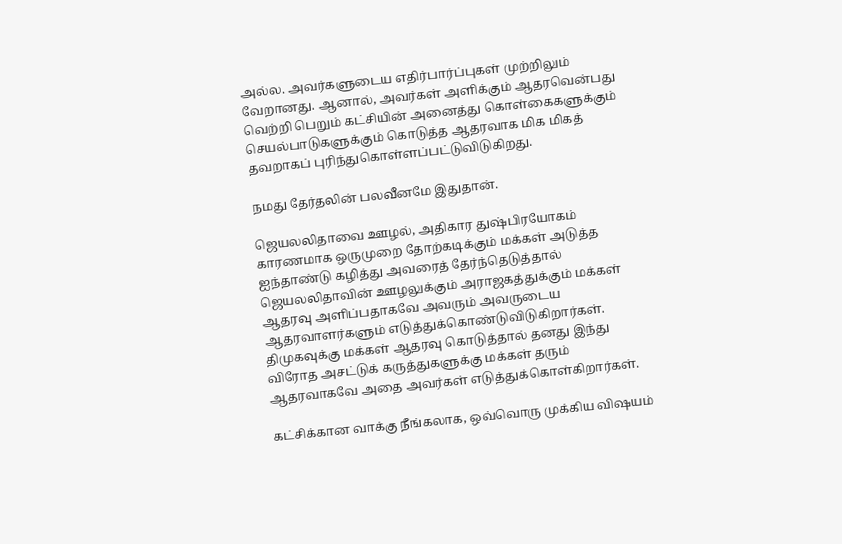அல்ல. அவர்களுடைய எதிர்பார்ப்புகள் முற்றிலும் வேறானது. ஆனால், அவர்கள் அளிக்கும் ஆதரவென்பது வெற்றி பெறும் கட்சியின் அனைத்து கொள்கைகளுக்கும் செயல்பாடுகளுக்கும் கொடுத்த ஆதரவாக மிக மிகத் தவறாகப் புரிந்துகொள்ளப்பட்டுவிடுகிறது.

நமது தேர்தலின் பலவீனமே இதுதான்.

ஜெயலலிதாவை ஊழல், அதிகார துஷ்பிரயோகம் காரணமாக ஒருமுறை தோற்கடிக்கும் மக்கள் அடுத்த ஐந்தாண்டு கழித்து அவரைத் தேர்ந்தெடுத்தால் ஜெயலலிதாவின் ஊழலுக்கும் அராஜகத்துக்கும் மக்கள் ஆதரவு அளிப்பதாகவே அவரும் அவருடைய ஆதரவாளர்களும் எடுத்துக்கொண்டுவிடுகிறார்கள். திமுகவுக்கு மக்கள் ஆதரவு கொடுத்தால் தனது இந்து விரோத அசட்டுக் கருத்துகளுக்கு மக்கள் தரும் ஆதரவாகவே அதை அவர்கள் எடுத்துக்கொள்கிறார்கள்.

கட்சிக்கான வாக்கு நீங்கலாக, ஒவ்வொரு முக்கிய விஷயம்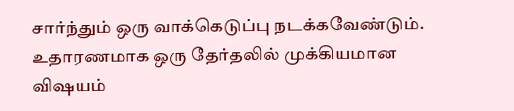சார்ந்தும் ஒரு வாக்கெடுப்பு நடக்கவேண்டும். உதாரணமாக ஒரு தேர்தலில் முக்கியமான விஷயம்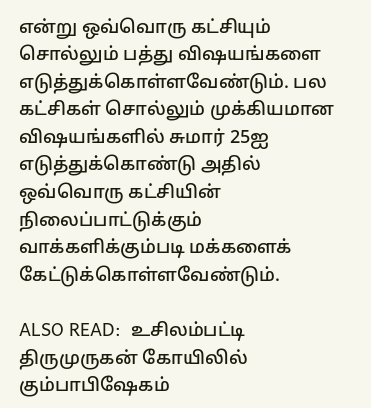என்று ஒவ்வொரு கட்சியும் சொல்லும் பத்து விஷயங்களை எடுத்துக்கொள்ளவேண்டும். பல கட்சிகள் சொல்லும் முக்கியமான விஷயங்களில் சுமார் 25ஐ எடுத்துக்கொண்டு அதில் ஒவ்வொரு கட்சியின் நிலைப்பாட்டுக்கும் வாக்களிக்கும்படி மக்களைக் கேட்டுக்கொள்ளவேண்டும்.

ALSO READ:  உசிலம்பட்டி திருமுருகன் கோயிலில் கும்பாபிஷேகம்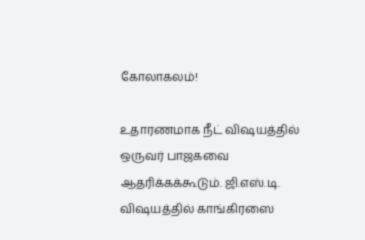கோலாகலம்!

உதாரணமாக நீட் விஷயத்தில் ஒருவர் பாஜகவை ஆதரிக்கக்கூடும். ஜி.எஸ்.டி. விஷயத்தில் காங்கிரஸை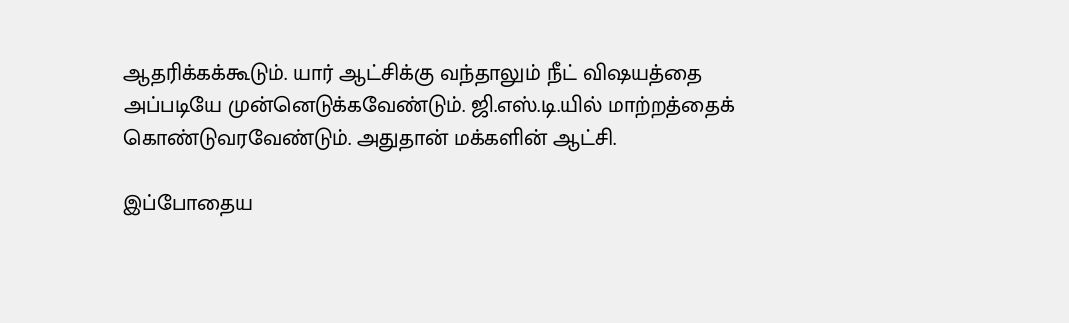ஆதரிக்கக்கூடும். யார் ஆட்சிக்கு வந்தாலும் நீட் விஷயத்தை அப்படியே முன்னெடுக்கவேண்டும். ஜி.எஸ்.டி.யில் மாற்றத்தைக் கொண்டுவரவேண்டும். அதுதான் மக்களின் ஆட்சி.

இப்போதைய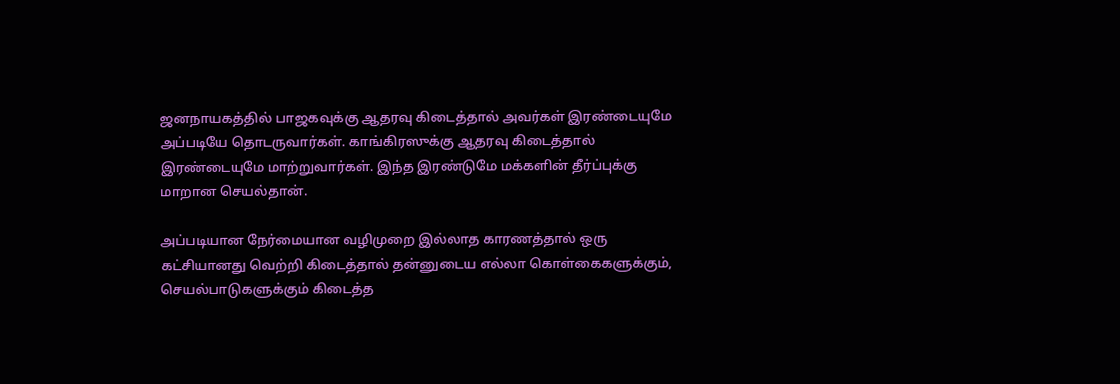ஜனநாயகத்தில் பாஜகவுக்கு ஆதரவு கிடைத்தால் அவர்கள் இரண்டையுமே அப்படியே தொடருவார்கள். காங்கிரஸுக்கு ஆதரவு கிடைத்தால் இரண்டையுமே மாற்றுவார்கள். இந்த இரண்டுமே மக்களின் தீர்ப்புக்கு மாறான செயல்தான்.

அப்படியான நேர்மையான வழிமுறை இல்லாத காரணத்தால் ஒரு கட்சியானது வெற்றி கிடைத்தால் தன்னுடைய எல்லா கொள்கைகளுக்கும், செயல்பாடுகளுக்கும் கிடைத்த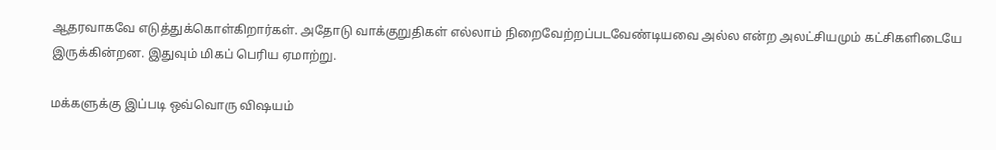ஆதரவாகவே எடுத்துக்கொள்கிறார்கள். அதோடு வாக்குறுதிகள் எல்லாம் நிறைவேற்றப்படவேண்டியவை அல்ல என்ற அலட்சியமும் கட்சிகளிடையே இருக்கின்றன. இதுவும் மிகப் பெரிய ஏமாற்று.

மக்களுக்கு இப்படி ஒவ்வொரு விஷயம்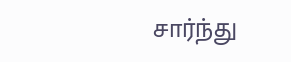சார்ந்து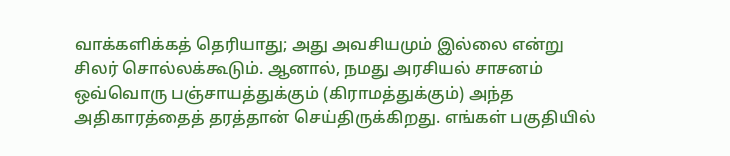வாக்களிக்கத் தெரியாது; அது அவசியமும் இல்லை என்று சிலர் சொல்லக்கூடும். ஆனால், நமது அரசியல் சாசனம் ஒவ்வொரு பஞ்சாயத்துக்கும் (கிராமத்துக்கும்) அந்த அதிகாரத்தைத் தரத்தான் செய்திருக்கிறது. எங்கள் பகுதியில்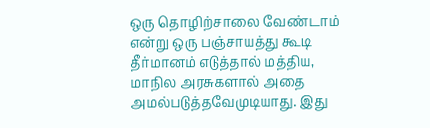ஒரு தொழிற்சாலை வேண்டாம் என்று ஒரு பஞ்சாயத்து கூடி தீர்மானம் எடுத்தால் மத்திய, மாநில அரசுகளால் அதை அமல்படுத்தவேமுடியாது. இது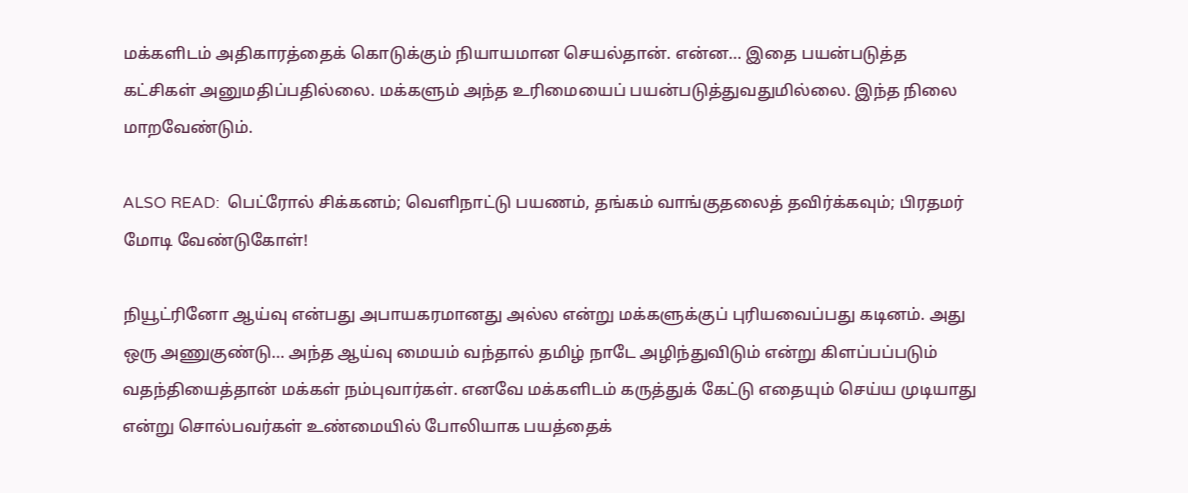மக்களிடம் அதிகாரத்தைக் கொடுக்கும் நியாயமான செயல்தான். என்ன… இதை பயன்படுத்த கட்சிகள் அனுமதிப்பதில்லை. மக்களும் அந்த உரிமையைப் பயன்படுத்துவதுமில்லை. இந்த நிலை மாறவேண்டும்.

ALSO READ:  பெட்ரோல் சிக்கனம்; வெளிநாட்டு பயணம், தங்கம் வாங்குதலைத் தவிர்க்கவும்; பிரதமர் மோடி வேண்டுகோள்!

நியூட்ரினோ ஆய்வு என்பது அபாயகரமானது அல்ல என்று மக்களுக்குப் புரியவைப்பது கடினம். அது ஒரு அணுகுண்டு… அந்த ஆய்வு மையம் வந்தால் தமிழ் நாடே அழிந்துவிடும் என்று கிளப்பப்படும் வதந்தியைத்தான் மக்கள் நம்புவார்கள். எனவே மக்களிடம் கருத்துக் கேட்டு எதையும் செய்ய முடியாது என்று சொல்பவர்கள் உண்மையில் போலியாக பயத்தைக்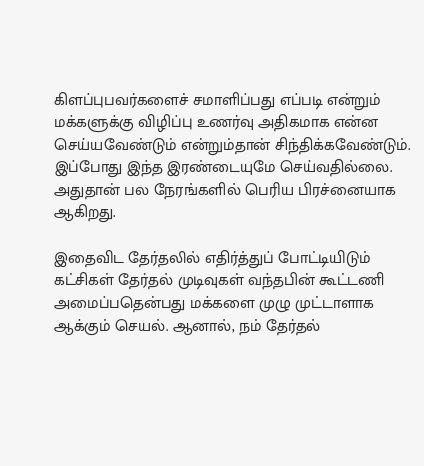கிளப்புபவர்களைச் சமாளிப்பது எப்படி என்றும் மக்களுக்கு விழிப்பு உணர்வு அதிகமாக என்ன செய்யவேண்டும் என்றும்தான் சிந்திக்கவேண்டும். இப்போது இந்த இரண்டையுமே செய்வதில்லை. அதுதான் பல நேரங்களில் பெரிய பிரச்னையாக ஆகிறது.

இதைவிட தேர்தலில் எதிர்த்துப் போட்டியிடும் கட்சிகள் தேர்தல் முடிவுகள் வந்தபின் கூட்டணி அமைப்பதென்பது மக்களை முழு முட்டாளாக ஆக்கும் செயல். ஆனால், நம் தேர்தல்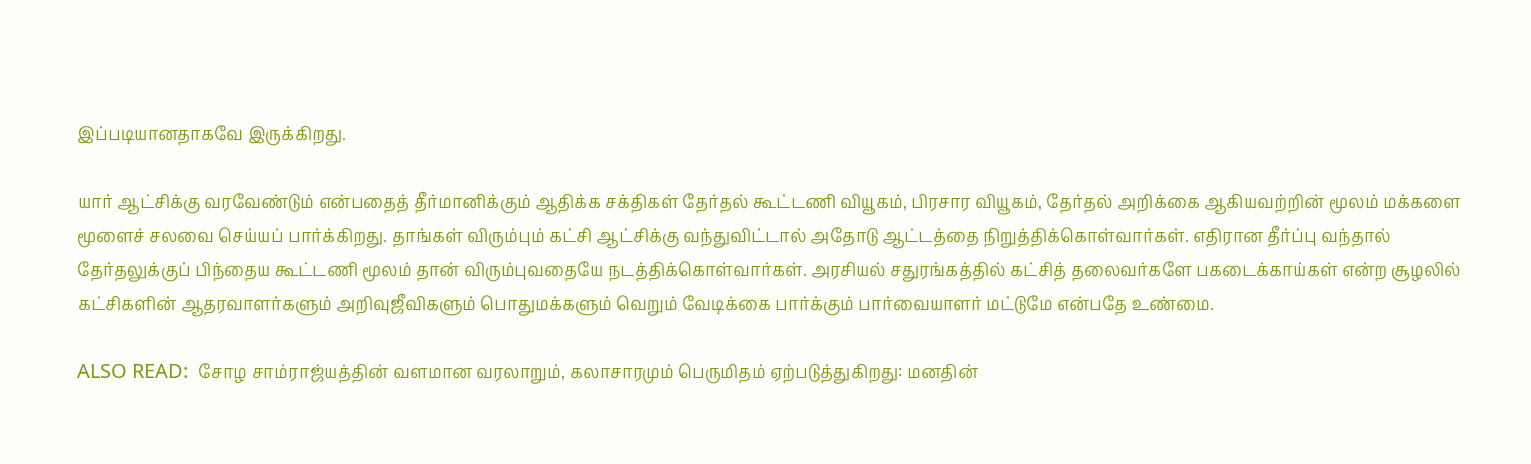இப்படியானதாகவே இருக்கிறது.

யார் ஆட்சிக்கு வரவேண்டும் என்பதைத் தீர்மானிக்கும் ஆதிக்க சக்திகள் தேர்தல் கூட்டணி வியூகம், பிரசார வியூகம், தேர்தல் அறிக்கை ஆகியவற்றின் மூலம் மக்களை மூளைச் சலவை செய்யப் பார்க்கிறது. தாங்கள் விரும்பும் கட்சி ஆட்சிக்கு வந்துவிட்டால் அதோடு ஆட்டத்தை நிறுத்திக்கொள்வார்கள். எதிரான தீர்ப்பு வந்தால் தேர்தலுக்குப் பிந்தைய கூட்டணி மூலம் தான் விரும்புவதையே நடத்திக்கொள்வார்கள். அரசியல் சதுரங்கத்தில் கட்சித் தலைவர்களே பகடைக்காய்கள் என்ற சூழலில் கட்சிகளின் ஆதரவாளர்களும் அறிவுஜீவிகளும் பொதுமக்களும் வெறும் வேடிக்கை பார்க்கும் பார்வையாளர் மட்டுமே என்பதே உண்மை.

ALSO READ:  சோழ சாம்ராஜ்யத்தின் வளமான வரலாறும், கலாசாரமும் பெருமிதம் ஏற்படுத்துகிறது: மனதின்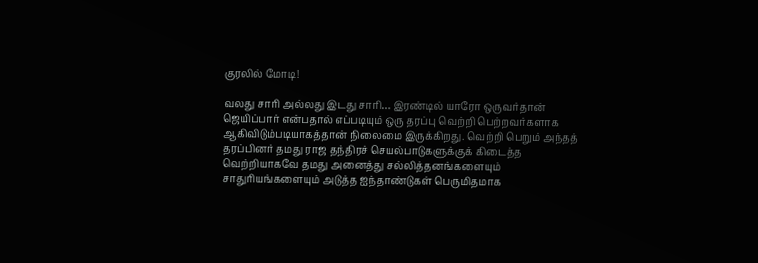குரலில் மோடி!

வலது சாரி அல்லது இடது சாரி… இரண்டில் யாரோ ஒருவர்தான் ஜெயிப்பார் என்பதால் எப்படியும் ஒரு தரப்பு வெற்றி பெற்றவர்களாக ஆகிவிடும்படியாகத்தான் நிலைமை இருக்கிறது. வெற்றி பெறும் அந்தத் தரப்பினர் தமது ராஜ தந்திரச் செயல்பாடுகளுக்குக் கிடைத்த வெற்றியாகவே தமது அனைத்து சல்லித்தனங்களையும் சாதுரியங்களையும் அடுத்த ஐந்தாண்டுகள் பெருமிதமாக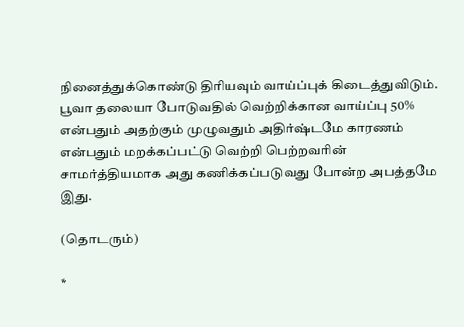நினைத்துக்கொண்டு திரியவும் வாய்ப்புக் கிடைத்துவிடும். பூவா தலையா போடுவதில் வெற்றிக்கான வாய்ப்பு 50% என்பதும் அதற்கும் முழுவதும் அதிர்ஷ்டமே காரணம் என்பதும் மறக்கப்பட்டு வெற்றி பெற்றவரின் சாமர்த்தியமாக அது கணிக்கப்படுவது போன்ற அபத்தமே இது.

(தொடரும்)

*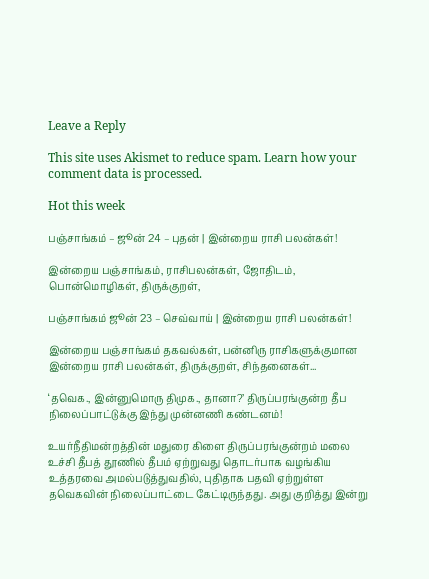Leave a Reply

This site uses Akismet to reduce spam. Learn how your comment data is processed.

Hot this week

பஞ்சாங்கம் – ஜூன் 24 – புதன் | இன்றைய ராசி பலன்கள்!

இன்றைய பஞ்சாங்கம், ராசிபலன்கள், ஜோதிடம், பொன்மொழிகள், திருக்குறள்,

பஞ்சாங்கம் ஜூன் 23 – செவ்வாய் | இன்றைய ராசி பலன்கள்!

இன்றைய பஞ்சாங்கம் தகவல்கள், பன்னிரு ராசிகளுக்குமான இன்றைய ராசி பலன்கள், திருக்குறள், சிந்தனைகள்...

‘தவெக., இன்னுமொரு திமுக., தானா?’ திருப்பரங்குன்ற தீப நிலைப்பாட்டுக்கு இந்து முன்னணி கண்டனம்!

உயர்நீதிமன்றத்தின் மதுரை கிளை திருப்பரங்குன்றம் மலை உச்சி தீபத் தூணில் தீபம் ஏற்றுவது தொடர்பாக வழங்கிய உத்தரவை அமல்படுத்துவதில், புதிதாக பதவி ஏற்றுள்ள தவெகவின் நிலைப்பாட்டை கேட்டிருந்தது. அது குறித்து இன்று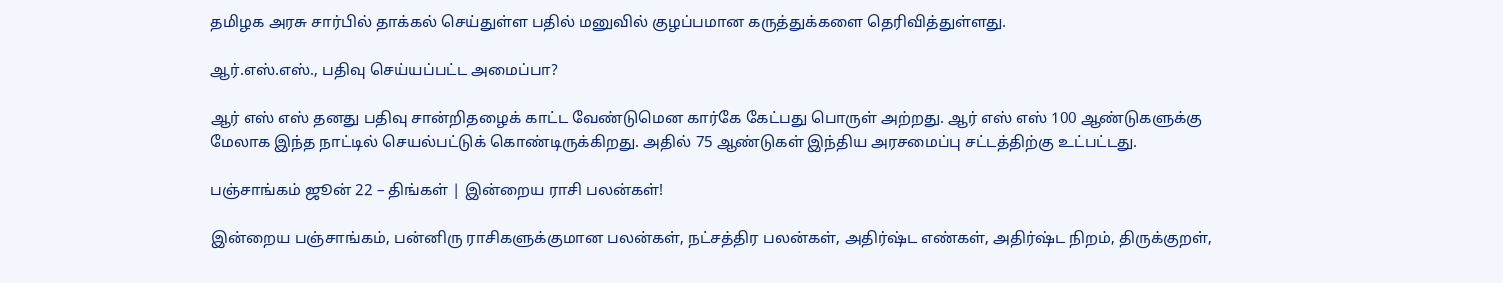தமிழக அரசு சார்பில் தாக்கல் செய்துள்ள பதில் மனுவில் குழப்பமான கருத்துக்களை தெரிவித்துள்ளது.

ஆர்.எஸ்.எஸ்., பதிவு செய்யப்பட்ட அமைப்பா?

ஆர் எஸ் எஸ் தனது பதிவு சான்றிதழைக் காட்ட வேண்டுமென கார்கே கேட்பது பொருள் அற்றது. ஆர் எஸ் எஸ் 100 ஆண்டுகளுக்கு மேலாக இந்த நாட்டில் செயல்பட்டுக் கொண்டிருக்கிறது. அதில் 75 ஆண்டுகள் இந்திய அரசமைப்பு சட்டத்திற்கு உட்பட்டது.

பஞ்சாங்கம் ஜூன் 22 – திங்கள் | இன்றைய ராசி பலன்கள்!

இன்றைய பஞ்சாங்கம், பன்னிரு ராசிகளுக்குமான பலன்கள், நட்சத்திர பலன்கள், அதிர்ஷ்ட எண்கள், அதிர்ஷ்ட நிறம், திருக்குறள்,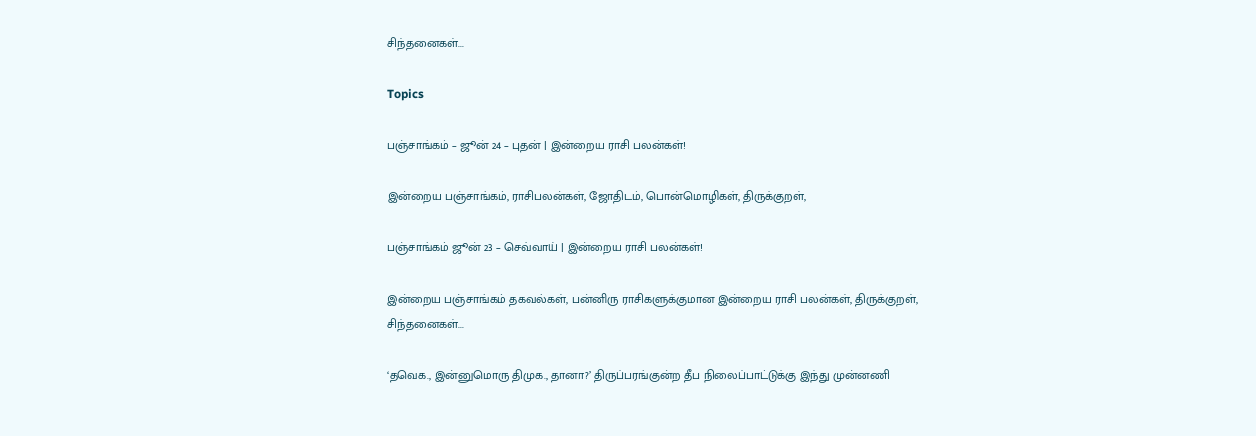சிந்தனைகள்...

Topics

பஞ்சாங்கம் – ஜூன் 24 – புதன் | இன்றைய ராசி பலன்கள்!

இன்றைய பஞ்சாங்கம், ராசிபலன்கள், ஜோதிடம், பொன்மொழிகள், திருக்குறள்,

பஞ்சாங்கம் ஜூன் 23 – செவ்வாய் | இன்றைய ராசி பலன்கள்!

இன்றைய பஞ்சாங்கம் தகவல்கள், பன்னிரு ராசிகளுக்குமான இன்றைய ராசி பலன்கள், திருக்குறள், சிந்தனைகள்...

‘தவெக., இன்னுமொரு திமுக., தானா?’ திருப்பரங்குன்ற தீப நிலைப்பாட்டுக்கு இந்து முன்னணி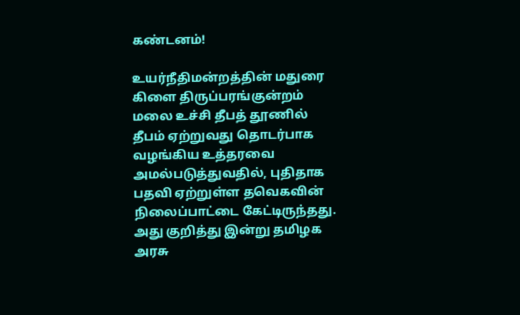கண்டனம்!

உயர்நீதிமன்றத்தின் மதுரை கிளை திருப்பரங்குன்றம் மலை உச்சி தீபத் தூணில் தீபம் ஏற்றுவது தொடர்பாக வழங்கிய உத்தரவை அமல்படுத்துவதில், புதிதாக பதவி ஏற்றுள்ள தவெகவின் நிலைப்பாட்டை கேட்டிருந்தது. அது குறித்து இன்று தமிழக அரசு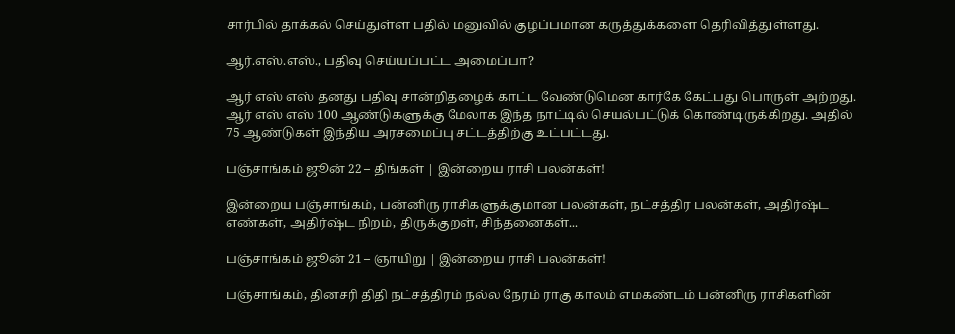சார்பில் தாக்கல் செய்துள்ள பதில் மனுவில் குழப்பமான கருத்துக்களை தெரிவித்துள்ளது.

ஆர்.எஸ்.எஸ்., பதிவு செய்யப்பட்ட அமைப்பா?

ஆர் எஸ் எஸ் தனது பதிவு சான்றிதழைக் காட்ட வேண்டுமென கார்கே கேட்பது பொருள் அற்றது. ஆர் எஸ் எஸ் 100 ஆண்டுகளுக்கு மேலாக இந்த நாட்டில் செயல்பட்டுக் கொண்டிருக்கிறது. அதில் 75 ஆண்டுகள் இந்திய அரசமைப்பு சட்டத்திற்கு உட்பட்டது.

பஞ்சாங்கம் ஜூன் 22 – திங்கள் | இன்றைய ராசி பலன்கள்!

இன்றைய பஞ்சாங்கம், பன்னிரு ராசிகளுக்குமான பலன்கள், நட்சத்திர பலன்கள், அதிர்ஷ்ட எண்கள், அதிர்ஷ்ட நிறம், திருக்குறள், சிந்தனைகள்...

பஞ்சாங்கம் ஜூன் 21 – ஞாயிறு | இன்றைய ராசி பலன்கள்!

பஞ்சாங்கம், தினசரி திதி நட்சத்திரம் நல்ல நேரம் ராகு காலம் எமகண்டம் பன்னிரு ராசிகளின்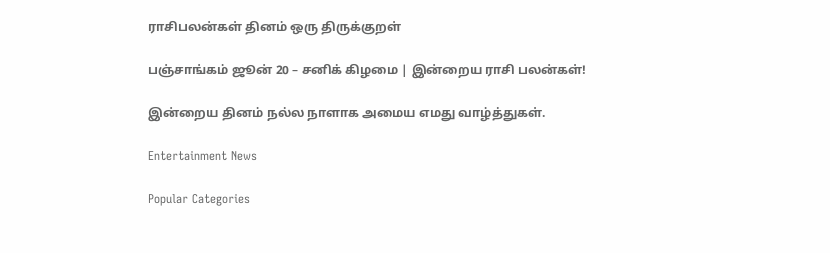ராசிபலன்கள் தினம் ஒரு திருக்குறள்

பஞ்சாங்கம் ஜூன் 20 – சனிக் கிழமை | இன்றைய ராசி பலன்கள்!

இன்றைய தினம் நல்ல நாளாக அமைய எமது வாழ்த்துகள்.

Entertainment News

Popular Categories